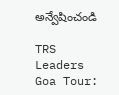అన్వేషించండి

TRS Leaders Goa Tour: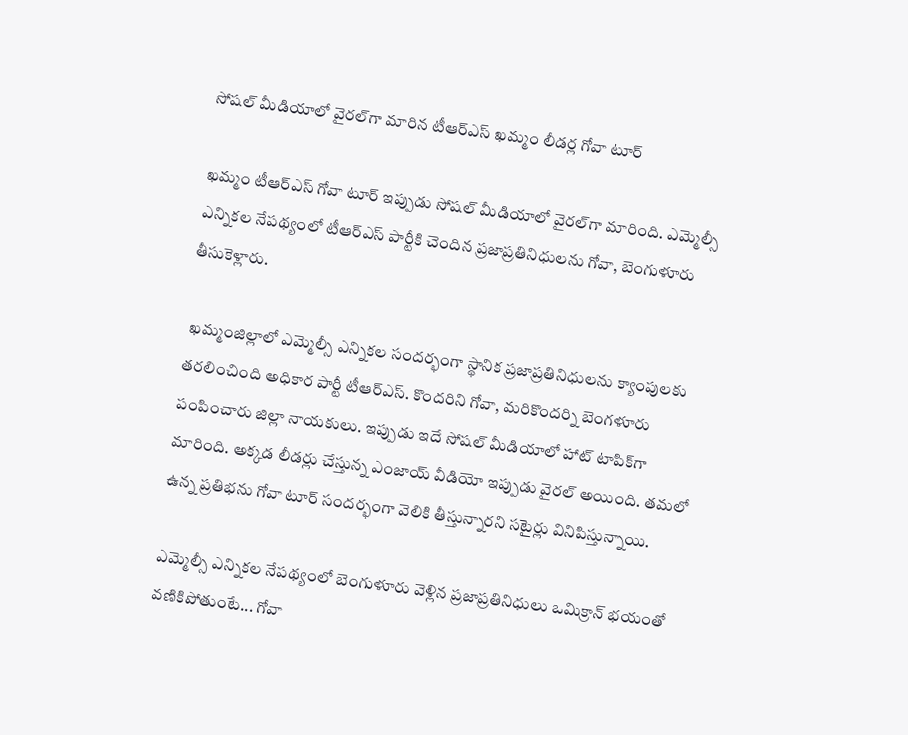సోషల్‌ మీడియాలో వైరల్‌గా మారిన టీఆర్‌ఎస్‌ ఖమ్మం లీడర్ల గోవా టూర్‌

ఖమ్మం టీఆర్‌ఎస్‌ గోవా టూర్‌ ఇప్పుడు సోషల్‌ మీడియాలో వైరల్‌గా మారింది. ఎమ్మెల్సీ ఎన్నికల నేపథ్యంలో టీఆర్‌ఎస్‌ పార్టీకి చెందిన ప్రజాప్రతినిధులను గోవా, బెంగుళూరు తీసుకెళ్లారు.

 ఖమ్మంజిల్లాలో ఎమ్మెల్సీ ఎన్నికల సందర్భంగా స్థానిక ప్రజాప్రతినిధులను క్యాంపులకు తరలించింది అధికార పార్టీ టీఆర్‌ఎస్‌. కొందరిని గోవా, మరికొందర్ని బెంగళూరు పంపించారు జిల్లా నాయకులు. ఇప్పుడు ఇదే సోషల్ మీడియాలో హాట్‌ టాపిక్‌గా మారింది. అక్కడ లీడర్లు చేస్తున్న ఎంజాయ్ వీడియో ఇప్పుడు వైరల్‌ అయింది. తమలో ఉన్న ప్రతిభను గోవా టూర్‌ సందర్భంగా వెలికి తీస్తున్నారని సటైర్లు వినిపిస్తున్నాయి.

ఎమ్మెల్సీ ఎన్నికల నేపథ్యంలో బెంగుళూరు వెళ్లిన ప్రజాప్రతినిధులు ఒమిక్రాన్ భయంతో వణికిపోతుంటే... గోవా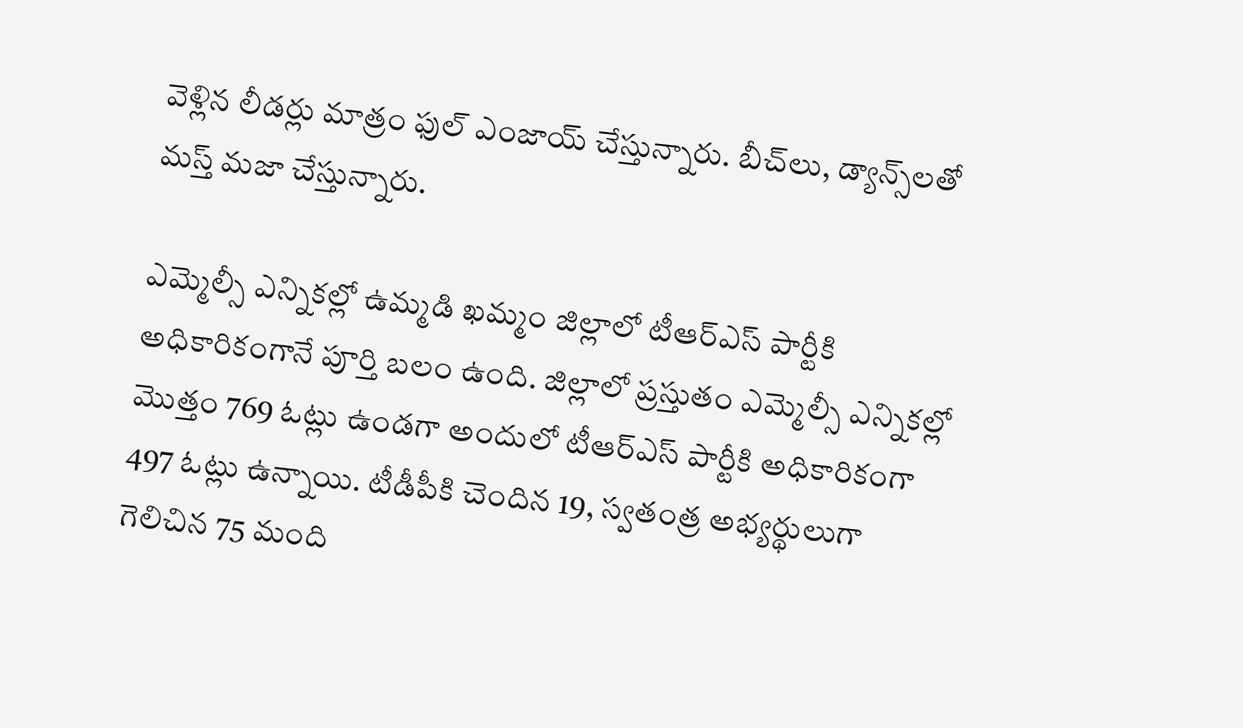వెళ్లిన లీడర్లు మాత్రం ఫుల్ ఎంజాయ్ చేస్తున్నారు. బీచ్‌లు, డ్యాన్స్‌లతో మస్త్‌ మజా చేస్తున్నారు.

ఎమ్మెల్సీ ఎన్నికల్లో ఉమ్మడి ఖమ్మం జిల్లాలో టీఆర్‌ఎస్‌ పార్టీకి అధికారికంగానే పూర్తి బలం ఉంది. జిల్లాలో ప్రస్తుతం ఎమ్మెల్సీ ఎన్నికల్లో మొత్తం 769 ఓట్లు ఉండగా అందులో టీఆర్‌ఎస్‌ పార్టీకి అధికారికంగా 497 ఓట్లు ఉన్నాయి. టీడీపీకి చెందిన 19, స్వతంత్ర అభ్యర్థులుగా గెలిచిన 75 మంది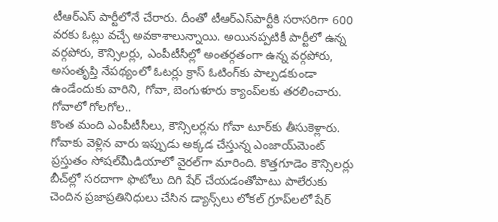టీఆర్‌ఎస్‌ పార్టీలోనే చేరారు. దీంతో టీఆర్‌ఎస్‌పార్టీకి సరాసరిగా 600 వరకు ఓట్లు వచ్చే అవకాశాలున్నాయి. అయినప్పటికీ పార్టీలో ఉన్న వర్గపోరు, కౌన్సిలర్లు, ఎంపీటీసీల‌్లో అంతర్గతంగా ఉన్న వర్గపోరు, అసంతృప్తి నేపథ్యంలో ఓటర్లు క్రాస్‌ ఓటింగ్‌కు పాల్పడకుండా ఉండేందుకు వారిని, గోవా, బెంగుళూరు క్యాంప్‌లకు తరలించారు.
గోవాలో గోలగోల..
కొంత మంది ఎంపీటీసీలు, కౌన్సిలర్లను గోవా టూర్‌కు తీసుకెళ్లారు. గోవాకు వెళ్లిన వారు ఇప్పుడు అక్కడ చేస్తున్న ఎంజాయ్‌మెంట్‌ ప్రస్తుతం సోషల్‌మీడియాలో వైరల్‌గా మారింది. కొత్తగూడెం కౌన్సిలర్లు బీచ్‌ల‌్లో సరదాగా ఫొటోలు దిగి షేర్‌ చేయడంతోపాటు పాలేరుకు చెందిన ప్రజాప్రతినిధులు చేసిన డ్యాన్స్‌లు లోకల్‌ గ్రూప్‌లలో షేర్‌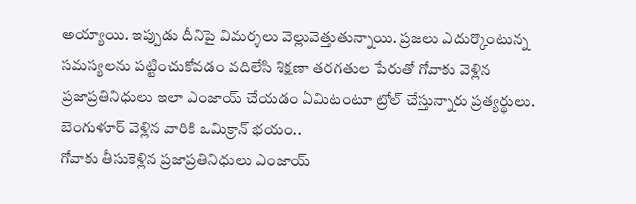అయ్యాయి. ఇప్పుడు దీనిపై విమర్శలు వెల్లువెత్తుతున్నాయి. ప్రజలు ఎదుర్కొంటున్న సమస్యలను పట్టించుకోవడం వదిలేసి శిక్షణా తరగతుల పేరుతో గోవాకు వెళ్లిన ప్రజాప్రతినిధులు ఇలా ఎంజాయ్‌ చేయడం ఏమిటంటూ ట్రోల్‌ చేస్తున్నారు ప్రత్యర్థులు.
బెంగుళూర్‌ వెళ్లిన వారికి ఒమిక్రాన్‌ భయం..
గోవాకు తీసుకెళ్లిన ప్రజాప్రతినిధులు ఎంజాయ్‌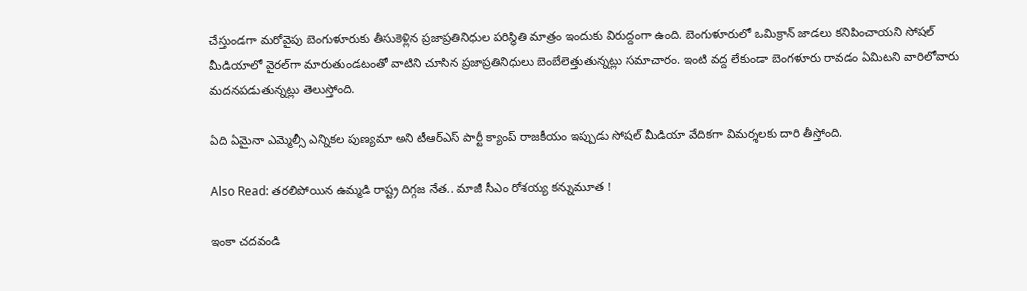చేస్తుండగా మరోవైపు బెంగుళూరుకు తీసుకెళ్లిన ప్రజాప్రతినిధుల పరిస్థితి మాత్రం ఇందుకు విరుద్దంగా ఉంది. బెంగుళూరులో ఒమిక్రాన్‌ జాడలు కనిపించాయని సోషల్‌ మీడియాలో వైరల్‌గా మారుతుండటంతో వాటిని చూసిన ప్రజాప్రతినిధులు బెంబేలెత్తుతున్నట్లు సమాచారం. ఇంటి వద్ద లేకుండా బెంగళూరు రావడం ఏమిటని వారిలోవారు మదనపడుతున్నట్లు తెలుస్తోంది.

ఏది ఏమైనా ఎమ్మెల్సీ ఎన్నికల పుణ్యమా అని టీఆర్‌ఎస్‌ పార్టీ క్యాంప్‌ రాజకీయం ఇప్పుడు సోషల్‌ మీడియా వేదికగా విమర్శలకు దారి తీస్తోంది.

Also Read: తరలిపోయిన ఉమ్మడి రాష్ట్ర దిగ్గజ నేత.. మాజీ సీఎం రోశయ్య కన్నుమూత !

ఇంకా చదవండి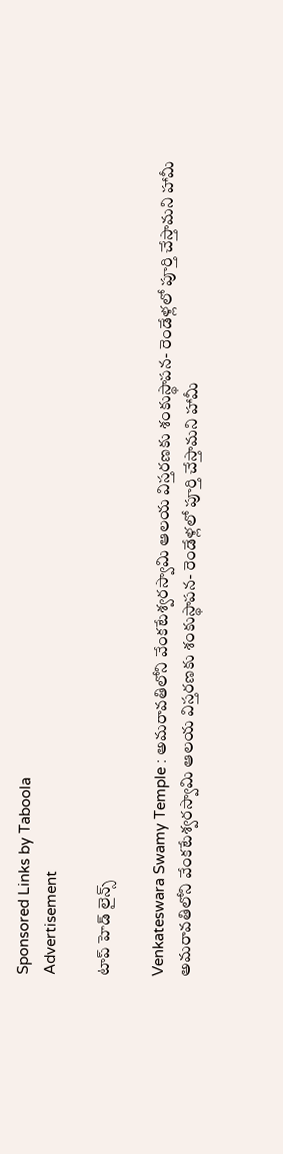Sponsored Links by Taboola
Advertisement

టాప్ హెడ్ లైన్స్

Venkateswara Swamy Temple : అమరావతిలోని వేంకటేశ్వరస్వామి ఆలయ విస్తరణకు శంకుస్థాపన- రెండేళ్లలో పూర్తి చేస్తామని హామీ
అమరావతిలోని వేంకటేశ్వరస్వామి ఆలయ విస్తరణకు శంకుస్థాపన- రెండేళ్లలో పూర్తి చేస్తామని హామీ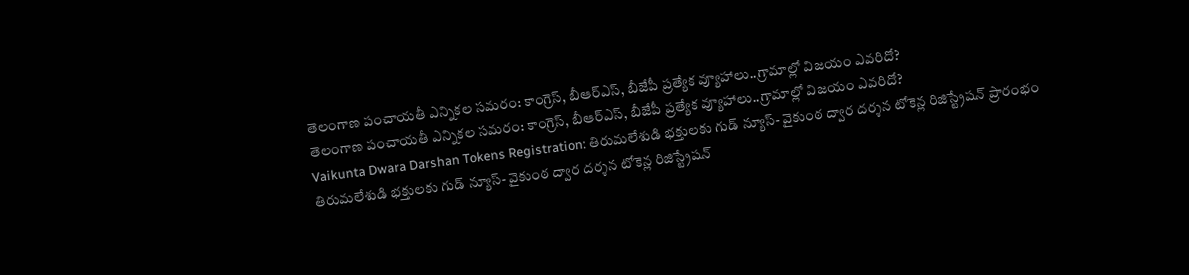తెలంగాణ పంచాయతీ ఎన్నికల సమరం: కాంగ్రెస్, బీఆర్ఎస్, బీజేపీ ప్రత్యేక వ్యూహాలు..గ్రామాల్లో విజయం ఎవరిదో?
తెలంగాణ పంచాయతీ ఎన్నికల సమరం: కాంగ్రెస్, బీఆర్ఎస్, బీజేపీ ప్రత్యేక వ్యూహాలు..గ్రామాల్లో విజయం ఎవరిదో?
Vaikunta Dwara Darshan Tokens Registration: తిరుమలేశుడి భక్తులకు గుడ్ న్యూస్- వైకుంఠ ద్వార దర్శన టోకెన్ల రిజిస్ట్రేషన్ ప్రారంభం
తిరుమలేశుడి భక్తులకు గుడ్ న్యూస్- వైకుంఠ ద్వార దర్శన టోకెన్ల రిజిస్ట్రేషన్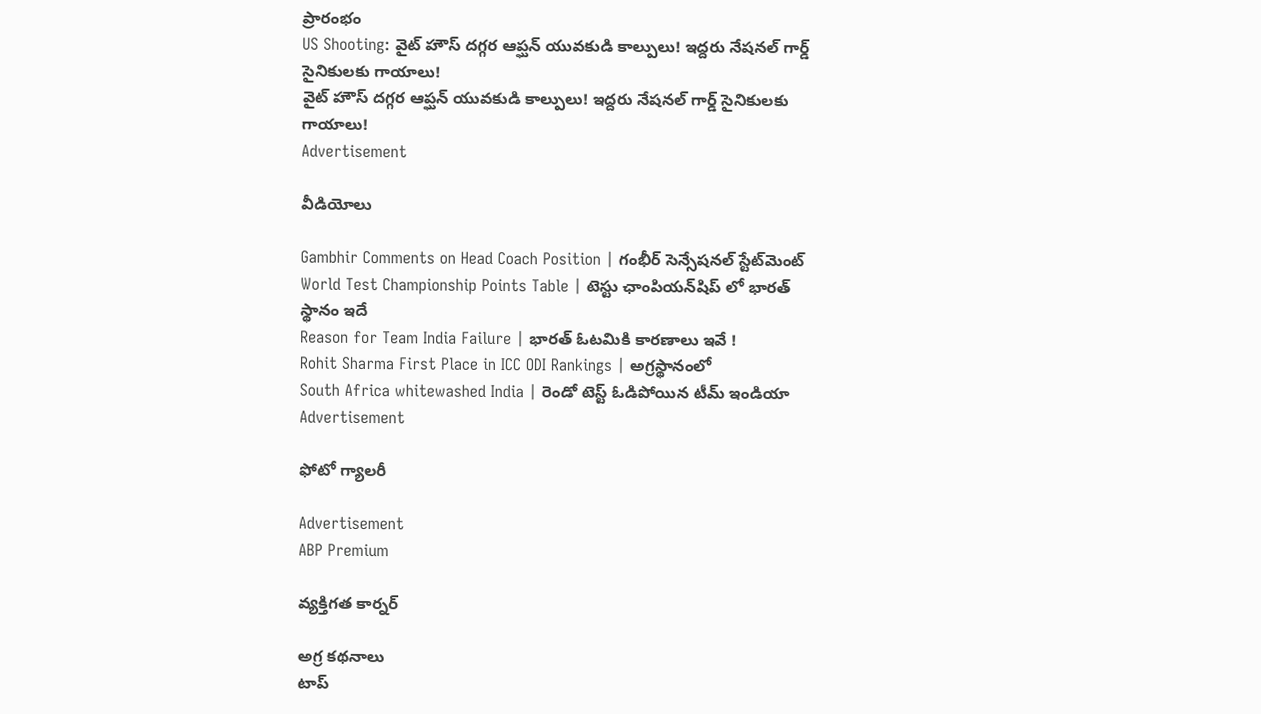ప్రారంభం
US Shooting: వైట్ హౌస్ దగ్గర ఆప్ఘన్‌ యువకుడి కాల్పులు! ఇద్దరు నేషనల్ గార్డ్ సైనికులకు గాయాలు!
వైట్ హౌస్ దగ్గర ఆప్ఘన్‌ యువకుడి కాల్పులు! ఇద్దరు నేషనల్ గార్డ్ సైనికులకు గాయాలు!
Advertisement

వీడియోలు

Gambhir Comments on Head Coach Position | గంభీర్ సెన్సేషనల్ స్టేట్‌మెంట్
World Test Championship Points Table | టెస్టు ఛాంపియన్‌షిప్ లో భారత్ స్థానం ఇదే
Reason for Team India Failure | భారత్ ఓటమికి కారణాలు ఇవే !
Rohit Sharma First Place in ICC ODI Rankings | అగ్రస్థానంలో
South Africa whitewashed India | రెండో టెస్ట్ ఓడిపోయిన టీమ్ ఇండియా
Advertisement

ఫోటో గ్యాలరీ

Advertisement
ABP Premium

వ్యక్తిగత కార్నర్

అగ్ర కథనాలు
టాప్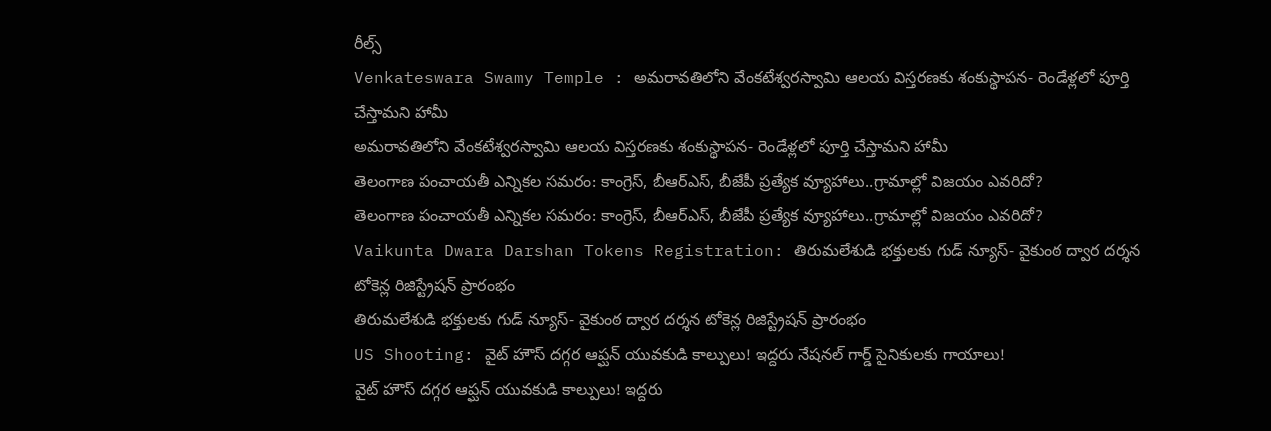రీల్స్
Venkateswara Swamy Temple : అమరావతిలోని వేంకటేశ్వరస్వామి ఆలయ విస్తరణకు శంకుస్థాపన- రెండేళ్లలో పూర్తి చేస్తామని హామీ
అమరావతిలోని వేంకటేశ్వరస్వామి ఆలయ విస్తరణకు శంకుస్థాపన- రెండేళ్లలో పూర్తి చేస్తామని హామీ
తెలంగాణ పంచాయతీ ఎన్నికల సమరం: కాంగ్రెస్, బీఆర్ఎస్, బీజేపీ ప్రత్యేక వ్యూహాలు..గ్రామాల్లో విజయం ఎవరిదో?
తెలంగాణ పంచాయతీ ఎన్నికల సమరం: కాంగ్రెస్, బీఆర్ఎస్, బీజేపీ ప్రత్యేక వ్యూహాలు..గ్రామాల్లో విజయం ఎవరిదో?
Vaikunta Dwara Darshan Tokens Registration: తిరుమలేశుడి భక్తులకు గుడ్ న్యూస్- వైకుంఠ ద్వార దర్శన టోకెన్ల రిజిస్ట్రేషన్ ప్రారంభం
తిరుమలేశుడి భక్తులకు గుడ్ న్యూస్- వైకుంఠ ద్వార దర్శన టోకెన్ల రిజిస్ట్రేషన్ ప్రారంభం
US Shooting: వైట్ హౌస్ దగ్గర ఆప్ఘన్‌ యువకుడి కాల్పులు! ఇద్దరు నేషనల్ గార్డ్ సైనికులకు గాయాలు!
వైట్ హౌస్ దగ్గర ఆప్ఘన్‌ యువకుడి కాల్పులు! ఇద్దరు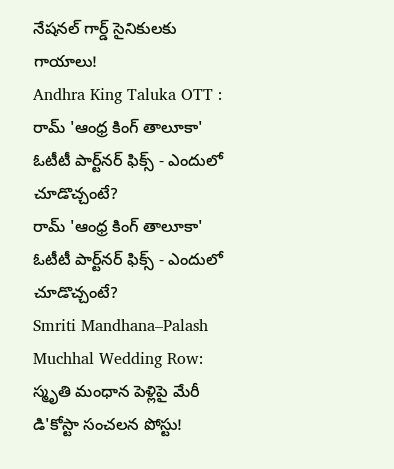నేషనల్ గార్డ్ సైనికులకు గాయాలు!
Andhra King Taluka OTT : రామ్ 'ఆంధ్ర కింగ్ తాలూకా' ఓటీటీ పార్ట్‌నర్ ఫిక్స్ - ఎందులో చూడొచ్చంటే?
రామ్ 'ఆంధ్ర కింగ్ తాలూకా' ఓటీటీ పార్ట్‌నర్ ఫిక్స్ - ఎందులో చూడొచ్చంటే?
Smriti Mandhana–Palash Muchhal Wedding Row: స్మృతి మంధాన పెళ్లిపై మేరీ డి'కోస్టా సంచలన పోస్టు!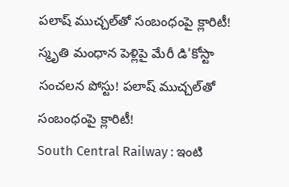పలాష్ ముచ్చల్‌తో సంబంధంపై క్లారిటీ!
స్మృతి మంధాన పెళ్లిపై మేరీ డి'కోస్టా సంచలన పోస్టు! పలాష్ ముచ్చల్‌తో సంబంధంపై క్లారిటీ!
South Central Railway : ఇంటి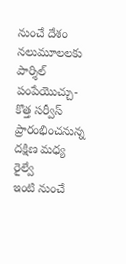నుంచే దేశం నలుమూలలకు పార్శిల్ పంపేయొచ్చు- కొత్త సర్వీస్ ప్రారంభించనున్న దక్షిణ మధ్య రైల్వే
ఇంటి నుంచే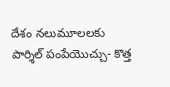దేశం నలుమూలలకు పార్శిల్ పంపేయొచ్చు- కొత్త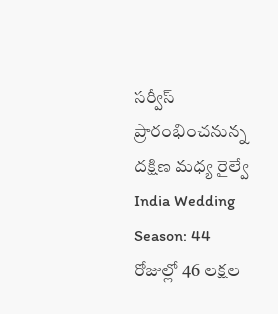సర్వీస్ ప్రారంభించనున్న దక్షిణ మధ్య రైల్వే
India Wedding Season: 44 రోజుల్లో 46 లక్షల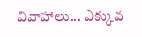వివాహాలు... ఎక్కువ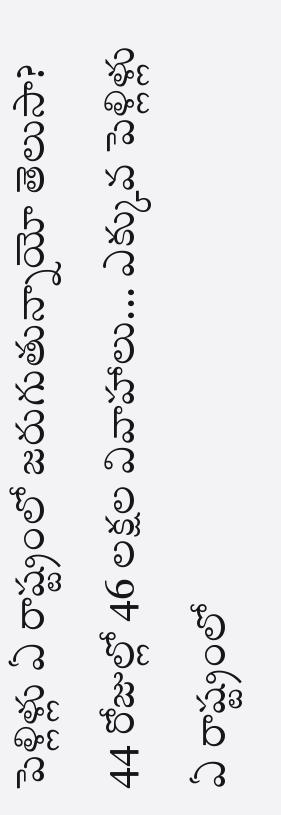పెళ్లిళ్లు ఏ రాష్ట్రంలో జరుగుతున్నాయో తెలుసా?
44 రోజుల్లో 46 లక్షల వివాహాలు... ఎక్కువ పెళ్లిళ్లు ఏ రాష్ట్రంలో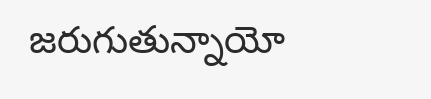జరుగుతున్నాయో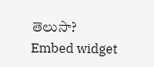తెలుసా?
Embed widget